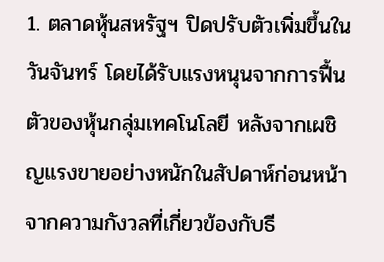1. ตลาดหุ้นสหรัฐฯ ปิดปรับตัวเพิ่มขึ้นในวันจันทร์ โดยได้รับแรงหนุนจากการฟื้นตัวของหุ้นกลุ่มเทคโนโลยี หลังจากเผชิญแรงขายอย่างหนักในสัปดาห์ก่อนหน้าจากความกังวลที่เกี่ยวข้องกับธี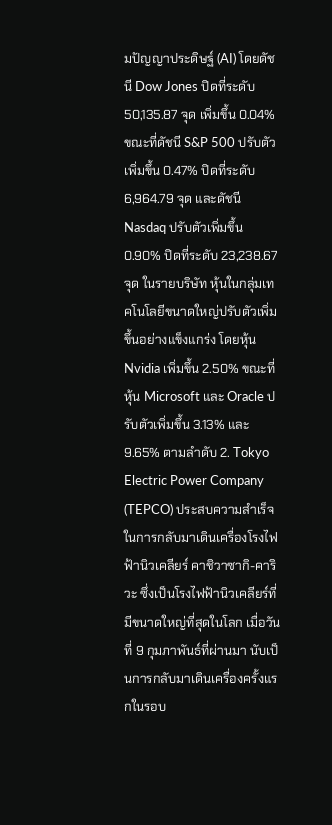มปัญญาประดิษฐ์ (AI) โดยดัชนี Dow Jones ปิดที่ระดับ 50,135.87 จุด เพิ่มขึ้น 0.04% ขณะที่ดัชนี S&P 500 ปรับตัวเพิ่มขึ้น 0.47% ปิดที่ระดับ 6,964.79 จุด และดัชนี Nasdaq ปรับตัวเพิ่มขึ้น 0.90% ปิดที่ระดับ 23,238.67 จุด ในรายบริษัท หุ้นในกลุ่มเทคโนโลยีขนาดใหญ่ปรับตัวเพิ่มขึ้นอย่างแข็งแกร่ง โดยหุ้น Nvidia เพิ่มขึ้น 2.50% ขณะที่หุ้น Microsoft และ Oracle ปรับตัวเพิ่มขึ้น 3.13% และ 9.65% ตามลำดับ 2. Tokyo Electric Power Company (TEPCO) ประสบความสำเร็จในการกลับมาเดินเครื่องโรงไฟฟ้านิวเคลียร์ คาชิวาซากิ-คาริวะ ซึ่งเป็นโรงไฟฟ้านิวเคลียร์ที่มีขนาดใหญ่ที่สุดในโลก เมื่อวันที่ 9 กุมภาพันธ์ที่ผ่านมา นับเป็นการกลับมาเดินเครื่องครั้งแรกในรอบ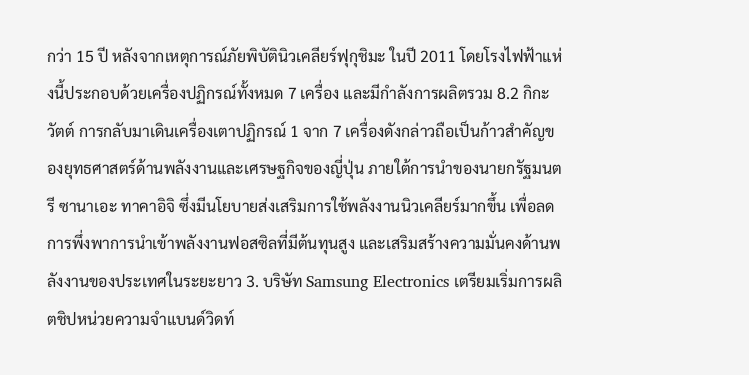กว่า 15 ปี หลังจากเหตุการณ์ภัยพิบัตินิวเคลียร์ฟุกุชิมะ ในปี 2011 โดยโรงไฟฟ้าแห่งนี้ประกอบด้วยเครื่องปฏิกรณ์ทั้งหมด 7 เครื่อง และมีกำลังการผลิตรวม 8.2 กิกะวัตต์ การกลับมาเดินเครื่องเตาปฏิกรณ์ 1 จาก 7 เครื่องดังกล่าวถือเป็นก้าวสำคัญของยุทธศาสตร์ด้านพลังงานและเศรษฐกิจของญี่ปุ่น ภายใต้การนำของนายกรัฐมนตรี ซานาเอะ ทาคาอิจิ ซึ่งมีนโยบายส่งเสริมการใช้พลังงานนิวเคลียร์มากขึ้น เพื่อลดการพึ่งพาการนำเข้าพลังงานฟอสซิลที่มีต้นทุนสูง และเสริมสร้างความมั่นคงด้านพลังงานของประเทศในระยะยาว 3. บริษัท Samsung Electronics เตรียมเริ่มการผลิตชิปหน่วยความจำแบนด์วิดท์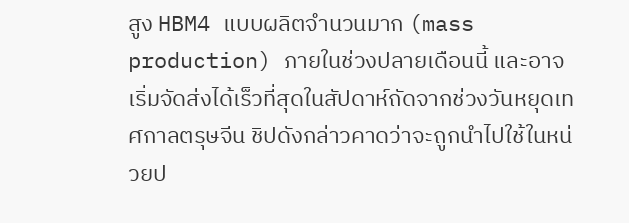สูง HBM4 แบบผลิตจำนวนมาก (mass production) ภายในช่วงปลายเดือนนี้ และอาจเริ่มจัดส่งได้เร็วที่สุดในสัปดาห์ถัดจากช่วงวันหยุดเทศกาลตรุษจีน ชิปดังกล่าวคาดว่าจะถูกนำไปใช้ในหน่วยป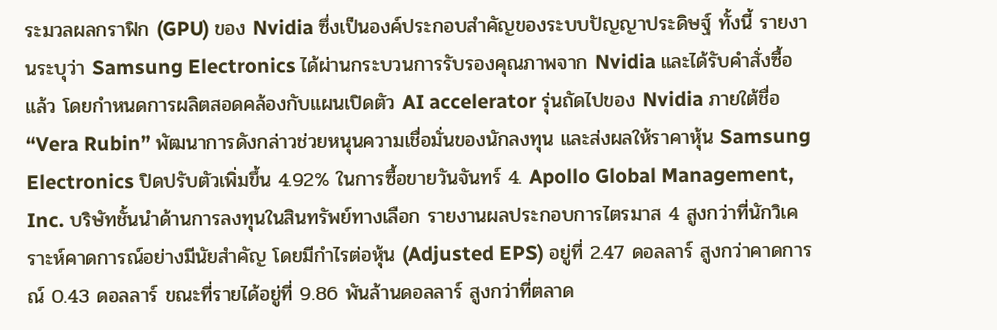ระมวลผลกราฟิก (GPU) ของ Nvidia ซึ่งเป็นองค์ประกอบสำคัญของระบบปัญญาประดิษฐ์ ทั้งนี้ รายงานระบุว่า Samsung Electronics ได้ผ่านกระบวนการรับรองคุณภาพจาก Nvidia และได้รับคำสั่งซื้อแล้ว โดยกำหนดการผลิตสอดคล้องกับแผนเปิดตัว AI accelerator รุ่นถัดไปของ Nvidia ภายใต้ชื่อ “Vera Rubin” พัฒนาการดังกล่าวช่วยหนุนความเชื่อมั่นของนักลงทุน และส่งผลให้ราคาหุ้น Samsung Electronics ปิดปรับตัวเพิ่มขึ้น 4.92% ในการซื้อขายวันจันทร์ 4. Apollo Global Management, Inc. บริษัทชั้นนำด้านการลงทุนในสินทรัพย์ทางเลือก รายงานผลประกอบการไตรมาส 4 สูงกว่าที่นักวิเคราะห์คาดการณ์อย่างมีนัยสำคัญ โดยมีกำไรต่อหุ้น (Adjusted EPS) อยู่ที่ 2.47 ดอลลาร์ สูงกว่าคาดการณ์ 0.43 ดอลลาร์ ขณะที่รายได้อยู่ที่ 9.86 พันล้านดอลลาร์ สูงกว่าที่ตลาด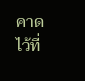คาดไว้ที่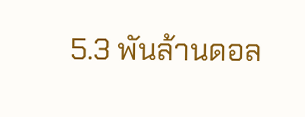5.3 พันล้านดอล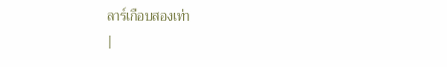ลาร์เกือบสองเท่า
|